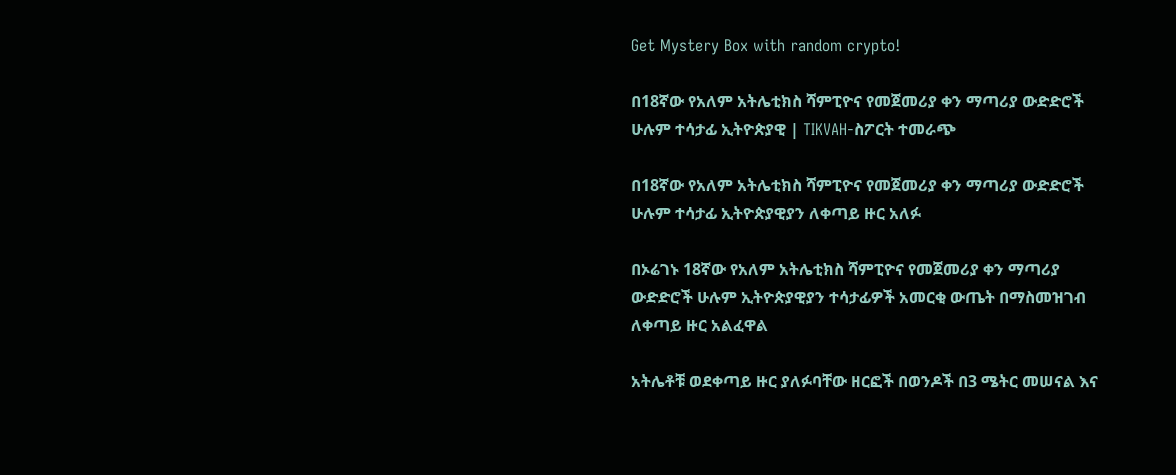Get Mystery Box with random crypto!

በ18ኛው የአለም አትሌቲክስ ሻምፒዮና የመጀመሪያ ቀን ማጣሪያ ውድድሮች ሁሉም ተሳታፊ ኢትዮጵያዊ | TIKVAH-ስፖርት ተመራጭ

በ18ኛው የአለም አትሌቲክስ ሻምፒዮና የመጀመሪያ ቀን ማጣሪያ ውድድሮች ሁሉም ተሳታፊ ኢትዮጵያዊያን ለቀጣይ ዙር አለፉ

በኦሬገኑ 18ኛው የአለም አትሌቲክስ ሻምፒዮና የመጀመሪያ ቀን ማጣሪያ ውድድሮች ሁሉም ኢትዮጵያዊያን ተሳታፊዎች አመርቂ ውጤት በማስመዝገብ ለቀጣይ ዙር አልፈዋል

አትሌቶቹ ወደቀጣይ ዙር ያለፉባቸው ዘርፎች በወንዶች በ3 ሜትር መሠናል እና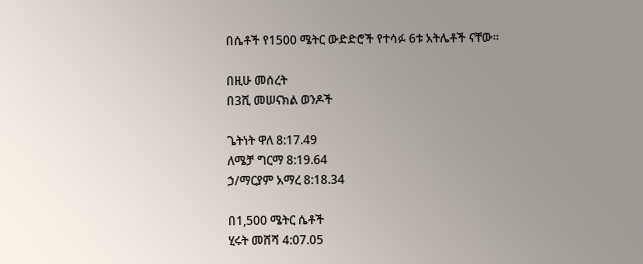በሴቶች የ1500 ሜትር ውድድሮች የተሳፉ 6ቱ አትሌቶች ናቸው።

በዚሁ መሰረት
በ3ሺ መሠናክል ወንዶች

ጌትነት ዋለ 8:17.49
ለሜቻ ግርማ 8:19.64
ኃ/ማርያም አማረ 8:18.34

በ1,500 ሜትር ሴቶች
ሂሩት መሸሻ 4:07.05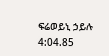ፍሬወይኒ ኃይሉ 4:04.85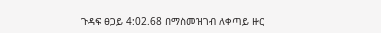ጉዳፍ ፀጋይ 4:02.68 በማስመዝገብ ለቀጣይ ዙር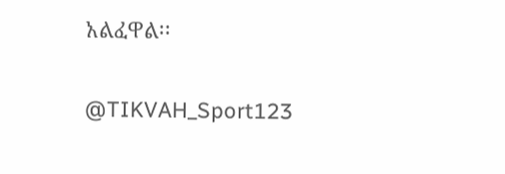አልፈዋል፡፡

@TIKVAH_Sport123